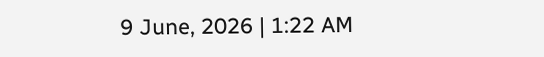9 June, 2026 | 1:22 AM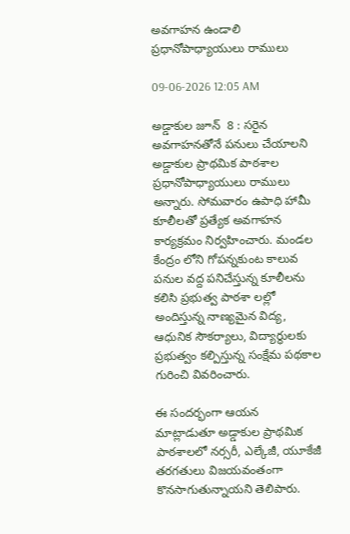అవగాహన ఉండాలి ప్రధానోపాధ్యాయులు రాములు

09-06-2026 12:05 AM

అడ్డాకుల జూన్  8 : సరైన అవగాహనతోనే పనులు చేయాలని  అడ్డాకుల ప్రాథమిక పాఠశాల ప్రధానోపాధ్యాయులు రాములు అన్నారు. సోమవారం ఉపాధి హామీ కూలీలతో ప్రత్యేక అవగాహన కార్యక్రమం నిర్వహించారు. మండల కేంద్రం లోని గోపన్నకుంట కాలువ పనుల వద్ద పనిచేస్తున్న కూలీలను కలిసి ప్రభుత్వ పాఠశా లల్లో అందిస్తున్న నాణ్యమైన విద్య, ఆధునిక సౌకర్యాలు, విద్యార్థులకు ప్రభుత్వం కల్పిస్తున్న సంక్షేమ పథకాల గురించి వివరించారు.

ఈ సందర్భంగా ఆయన మాట్లాడుతూ అడ్డాకుల ప్రాథమిక పాఠశాలలో నర్సరీ, ఎల్కేజీ, యూకేజీ తరగతులు విజయవంతంగా కొనసాగుతున్నాయని తెలిపారు.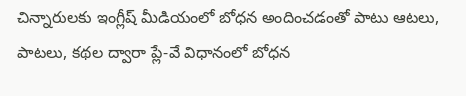చిన్నారులకు ఇంగ్లీష్ మీడియంలో బోధన అందించడంతో పాటు ఆటలు, పాటలు, కథల ద్వారా ప్లే-వే విధానంలో బోధన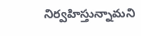నిర్వహిస్తున్నామని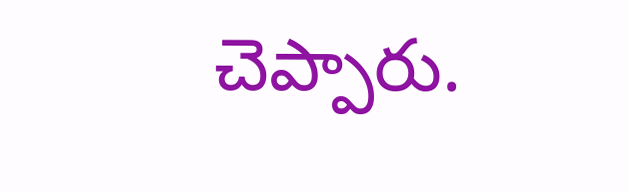చెప్పారు.